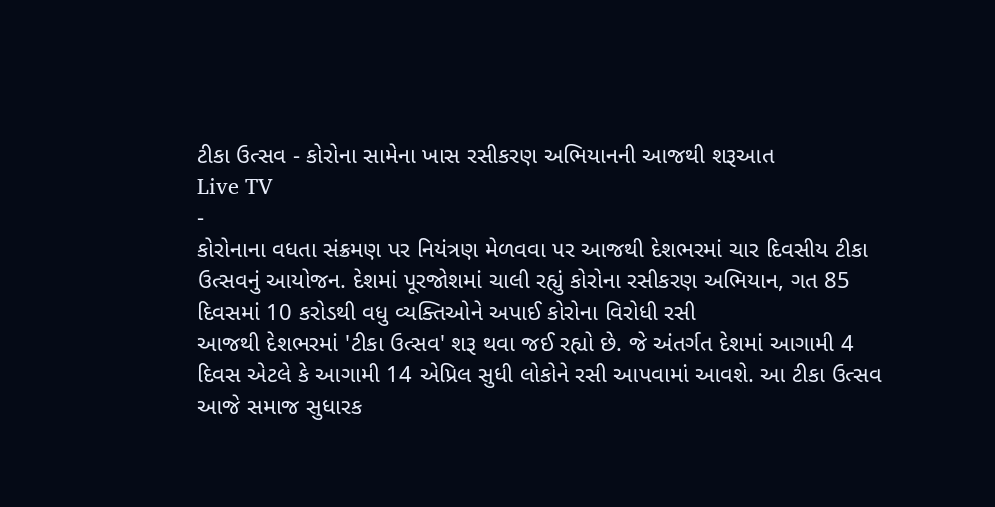ટીકા ઉત્સવ - કોરોના સામેના ખાસ રસીકરણ અભિયાનની આજથી શરૂઆત
Live TV
-
કોરોનાના વધતા સંક્રમણ પર નિયંત્રણ મેળવવા પર આજથી દેશભરમાં ચાર દિવસીય ટીકા ઉત્સવનું આયોજન. દેશમાં પૂરજોશમાં ચાલી રહ્યું કોરોના રસીકરણ અભિયાન, ગત 85 દિવસમાં 10 કરોડથી વધુ વ્યક્તિઓને અપાઈ કોરોના વિરોધી રસી
આજથી દેશભરમાં 'ટીકા ઉત્સવ' શરૂ થવા જઈ રહ્યો છે. જે અંતર્ગત દેશમાં આગામી 4 દિવસ એટલે કે આગામી 14 એપ્રિલ સુધી લોકોને રસી આપવામાં આવશે. આ ટીકા ઉત્સવ આજે સમાજ સુધારક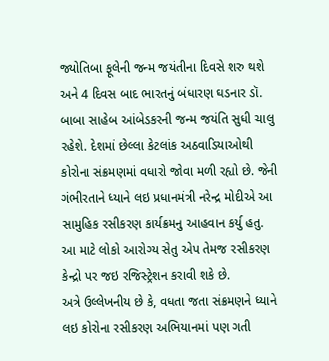જ્યોતિબા ફૂલેની જન્મ જયંતીના દિવસે શરુ થશે અને 4 દિવસ બાદ ભારતનું બંધારણ ઘડનાર ડૉ. બાબા સાહેબ આંબેડકરની જન્મ જયંતિ સુધી ચાલુ રહેશે. દેશમાં છેલ્લા કેટલાંક અઠવાડિયાઓથી કોરોના સંક્રમણમાં વધારો જોવા મળી રહ્યો છે. જેની ગંભીરતાને ધ્યાને લઇ પ્રધાનમંત્રી નરેન્દ્ર મોદીએ આ સામુહિક રસીકરણ કાર્યક્રમનુ આહવાન કર્યુ હતુ. આ માટે લોકો આરોગ્ય સેતુ એપ તેમજ રસીકરણ કેન્દ્રો પર જઇ રજિસ્ટ્રેશન કરાવી શકે છે.
અત્રે ઉલ્લેખનીય છે કે, વધતા જતા સંક્રમણને ધ્યાને લઇ કોરોના રસીકરણ અભિયાનમાં પણ ગતી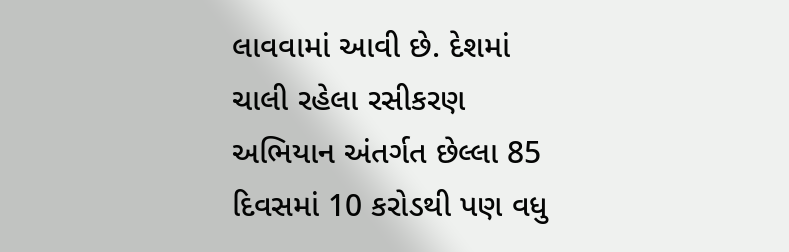લાવવામાં આવી છે. દેશમાં ચાલી રહેલા રસીકરણ અભિયાન અંતર્ગત છેલ્લા 85 દિવસમાં 10 કરોડથી પણ વધુ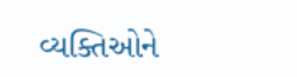વ્યક્તિઓને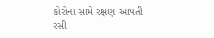કોરોના સામે રક્ષણ આપતી રસી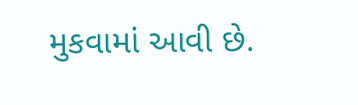મુકવામાં આવી છે.